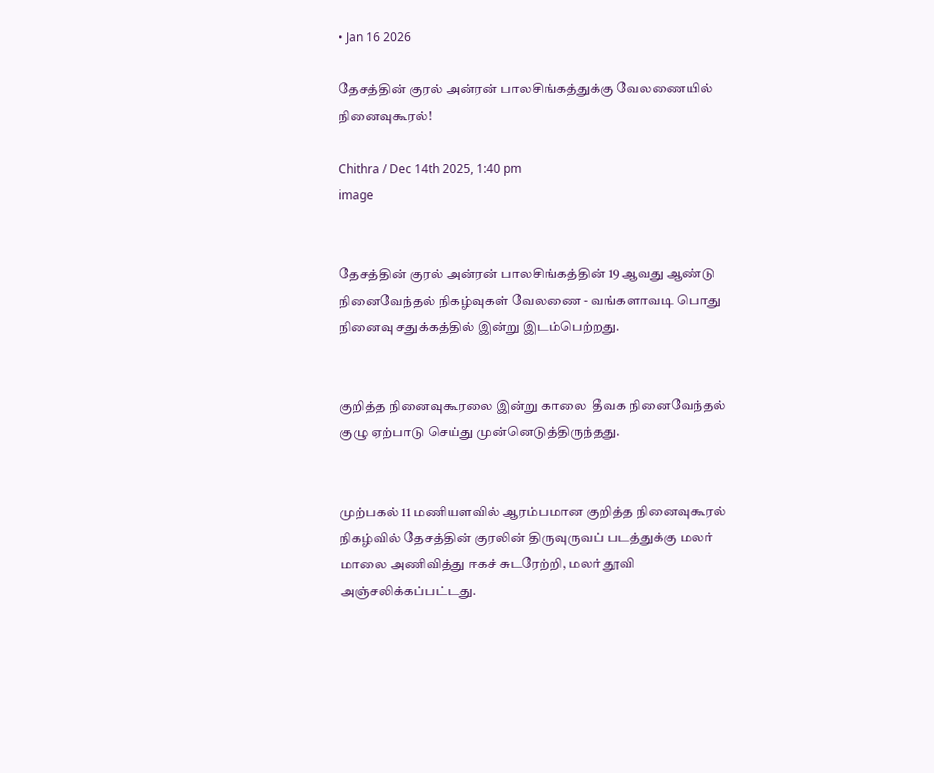• Jan 16 2026

தேசத்தின் குரல் அன்ரன் பாலசிங்கத்துக்கு வேலணையில் நினைவுகூரல்!

Chithra / Dec 14th 2025, 1:40 pm
image


தேசத்தின் குரல் அன்ரன் பாலசிங்கத்தின் 19 ஆவது ஆண்டு நினைவேந்தல் நிகழ்வுகள் வேலணை - வங்களாவடி பொது நினைவு சதுக்கத்தில் இன்று இடம்பெற்றது.


குறித்த நினைவுகூரலை இன்று காலை  தீவக நினைவேந்தல் குழு ஏற்பாடு செய்து முன்னெடுத்திருந்தது.


முற்பகல் 11 மணியளவில் ஆரம்பமான குறித்த நினைவுகூரல் நிகழ்வில் தேசத்தின் குரலின் திருவுருவப் படத்துக்கு மலர் மாலை அணிவித்து ஈகச் சுடரேற்றி, மலர் தூவி அஞ்சலிக்கப்பட்டது.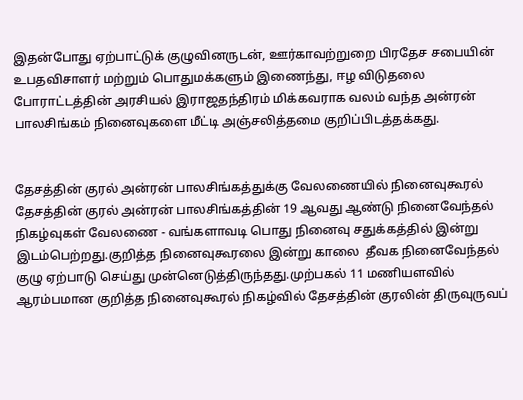இதன்போது ஏற்பாட்டுக் குழுவினருடன், ஊர்காவற்றுறை பிரதேச சபையின் உபதவிசாளர் மற்றும் பொதுமக்களும் இணைந்து, ஈழ விடுதலை போராட்டத்தின் அரசியல் இராஜதந்திரம் மிக்கவராக வலம் வந்த அன்ரன் பாலசிங்கம் நினைவுகளை மீட்டி அஞ்சலித்தமை குறிப்பிடத்தக்கது.


தேசத்தின் குரல் அன்ரன் பாலசிங்கத்துக்கு வேலணையில் நினைவுகூரல் தேசத்தின் குரல் அன்ரன் பாலசிங்கத்தின் 19 ஆவது ஆண்டு நினைவேந்தல் நிகழ்வுகள் வேலணை - வங்களாவடி பொது நினைவு சதுக்கத்தில் இன்று இடம்பெற்றது.குறித்த நினைவுகூரலை இன்று காலை  தீவக நினைவேந்தல் குழு ஏற்பாடு செய்து முன்னெடுத்திருந்தது.முற்பகல் 11 மணியளவில் ஆரம்பமான குறித்த நினைவுகூரல் நிகழ்வில் தேசத்தின் குரலின் திருவுருவப்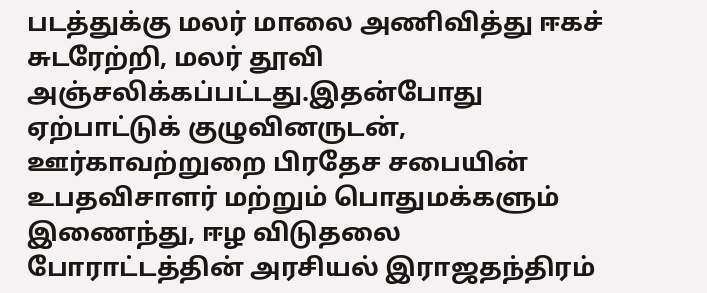படத்துக்கு மலர் மாலை அணிவித்து ஈகச் சுடரேற்றி, மலர் தூவி அஞ்சலிக்கப்பட்டது.இதன்போது ஏற்பாட்டுக் குழுவினருடன், ஊர்காவற்றுறை பிரதேச சபையின் உபதவிசாளர் மற்றும் பொதுமக்களும் இணைந்து, ஈழ விடுதலை போராட்டத்தின் அரசியல் இராஜதந்திரம்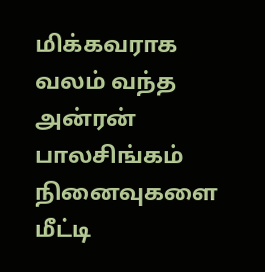மிக்கவராக வலம் வந்த அன்ரன் பாலசிங்கம் நினைவுகளை மீட்டி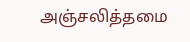அஞ்சலித்தமை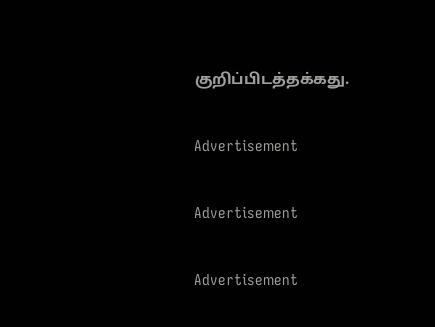குறிப்பிடத்தக்கது.

Advertisement

Advertisement

Advertisement